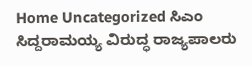Home Uncategorized ಸಿಎಂ ಸಿದ್ದರಾಮಯ್ಯ ವಿರುದ್ಧ ರಾಜ್ಯಪಾಲರು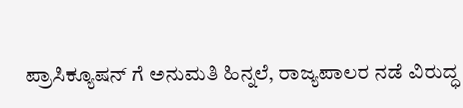ಪ್ರಾಸಿಕ್ಯೂಷನ್ ಗೆ ಅನುಮತಿ ಹಿನ್ನಲೆ, ರಾಜ್ಯಪಾಲರ ನಡೆ ವಿರುದ್ಧ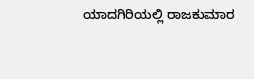ಯಾದಗಿರಿಯಲ್ಲಿ ರಾಜಕುಮಾರ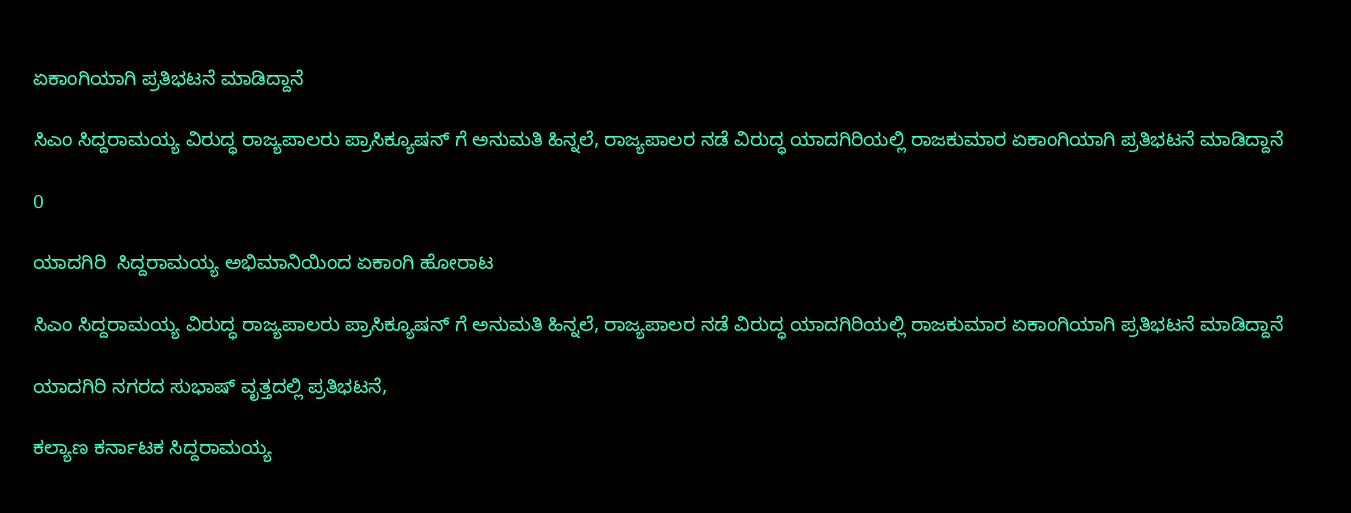ಏಕಾಂಗಿಯಾಗಿ ಪ್ರತಿಭಟನೆ ಮಾಡಿದ್ದಾನೆ

ಸಿಎಂ ಸಿದ್ದರಾಮಯ್ಯ ವಿರುದ್ಧ ರಾಜ್ಯಪಾಲರು ಪ್ರಾಸಿಕ್ಯೂಷನ್ ಗೆ ಅನುಮತಿ ಹಿನ್ನಲೆ, ರಾಜ್ಯಪಾಲರ ನಡೆ ವಿರುದ್ಧ ಯಾದಗಿರಿಯಲ್ಲಿ ರಾಜಕುಮಾರ ಏಕಾಂಗಿಯಾಗಿ ಪ್ರತಿಭಟನೆ ಮಾಡಿದ್ದಾನೆ

0

ಯಾದಗಿರಿ  ಸಿದ್ದರಾಮಯ್ಯ ಅಭಿಮಾನಿಯಿಂದ ಏಕಾಂಗಿ ಹೋರಾಟ

ಸಿಎಂ ಸಿದ್ದರಾಮಯ್ಯ ವಿರುದ್ಧ ರಾಜ್ಯಪಾಲರು ಪ್ರಾಸಿಕ್ಯೂಷನ್ ಗೆ ಅನುಮತಿ ಹಿನ್ನಲೆ, ರಾಜ್ಯಪಾಲರ ನಡೆ ವಿರುದ್ಧ ಯಾದಗಿರಿಯಲ್ಲಿ ರಾಜಕುಮಾರ ಏಕಾಂಗಿಯಾಗಿ ಪ್ರತಿಭಟನೆ ಮಾಡಿದ್ದಾನೆ

ಯಾದಗಿರಿ ನಗರದ‌ ಸುಭಾಷ್ ವೃತ್ತದಲ್ಲಿ ಪ್ರತಿಭಟನೆ,

ಕಲ್ಯಾಣ ಕರ್ನಾಟಕ ಸಿದ್ದರಾಮಯ್ಯ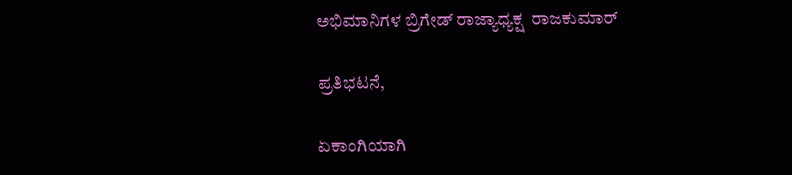ಅಭಿಮಾನಿಗಳ ಬ್ರಿಗೇಡ್ ರಾಜ್ಯಾಧ್ಯಕ್ಷ  ರಾಜಕುಮಾರ್

ಪ್ರತಿಭಟನೆ,

ಏಕಾಂಗಿಯಾಗಿ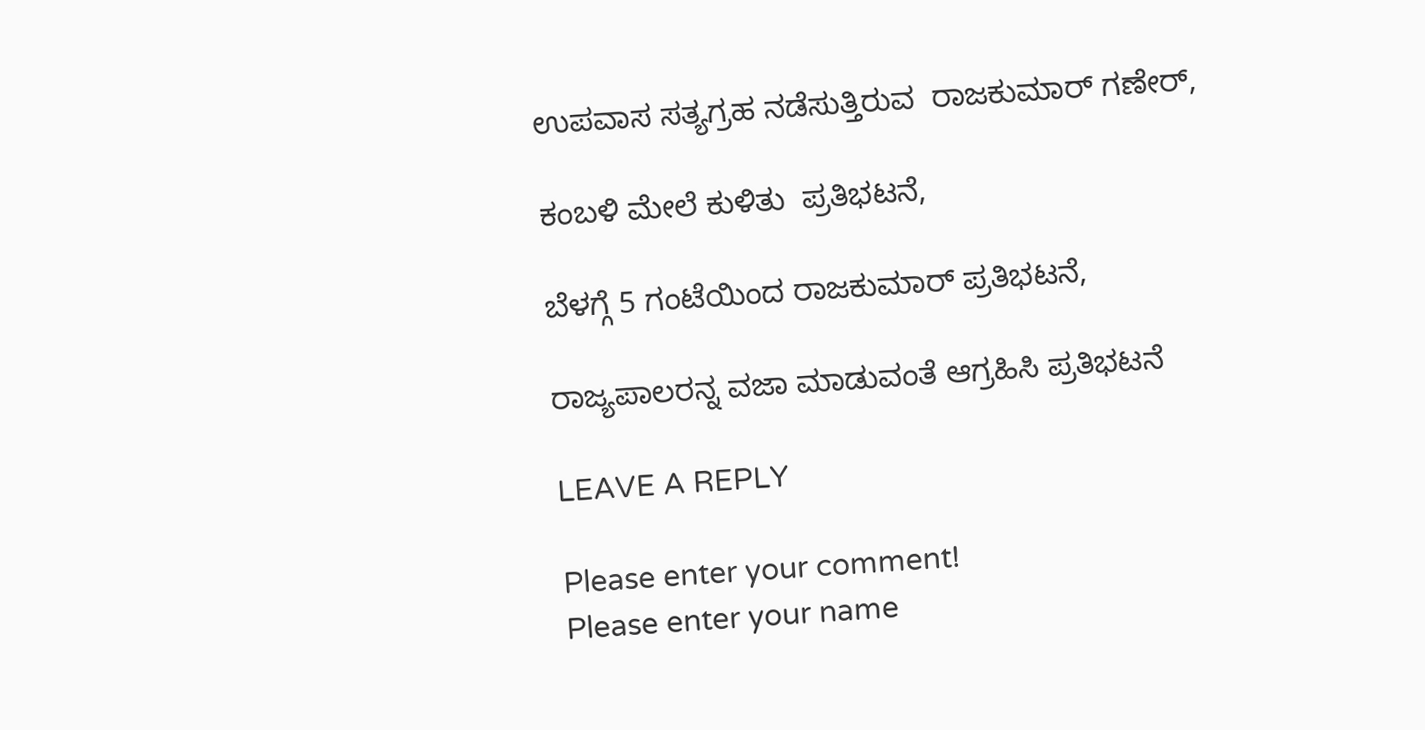ಉಪವಾಸ ಸತ್ಯಗ್ರಹ ನಡೆಸುತ್ತಿರುವ  ರಾಜಕುಮಾರ್ ಗಣೇರ್,

ಕಂಬಳಿ ಮೇಲೆ ಕುಳಿತು  ಪ್ರತಿಭಟನೆ,

ಬೆಳಗ್ಗೆ 5 ಗಂಟೆಯಿಂದ ರಾಜಕುಮಾರ್ ಪ್ರತಿಭಟನೆ,

ರಾಜ್ಯಪಾಲರನ್ನ ವಜಾ ಮಾಡುವಂತೆ ಆಗ್ರಹಿಸಿ ಪ್ರತಿಭಟನೆ

LEAVE A REPLY

Please enter your comment!
Please enter your name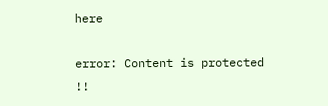here

error: Content is protected !!